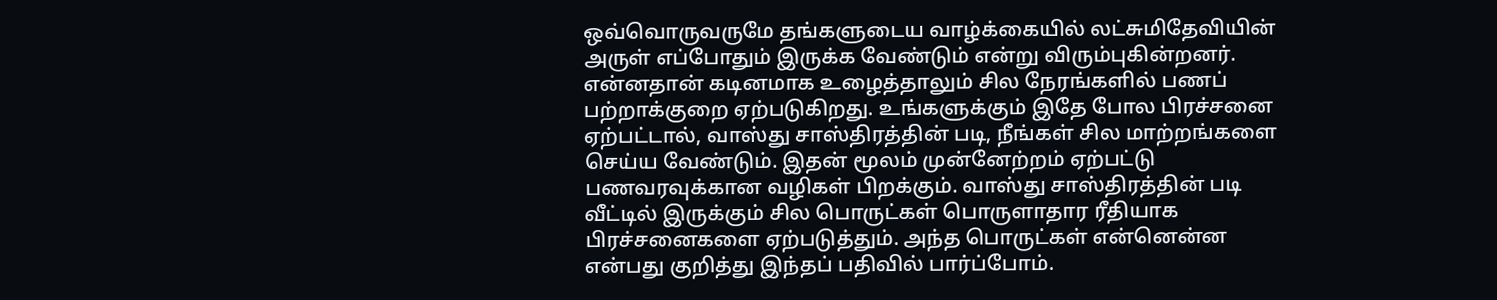ஒவ்வொருவருமே தங்களுடைய வாழ்க்கையில் லட்சுமிதேவியின் அருள் எப்போதும் இருக்க வேண்டும் என்று விரும்புகின்றனர். என்னதான் கடினமாக உழைத்தாலும் சில நேரங்களில் பணப் பற்றாக்குறை ஏற்படுகிறது. உங்களுக்கும் இதே போல பிரச்சனை ஏற்பட்டால், வாஸ்து சாஸ்திரத்தின் படி, நீங்கள் சில மாற்றங்களை செய்ய வேண்டும். இதன் மூலம் முன்னேற்றம் ஏற்பட்டு பணவரவுக்கான வழிகள் பிறக்கும். வாஸ்து சாஸ்திரத்தின் படி வீட்டில் இருக்கும் சில பொருட்கள் பொருளாதார ரீதியாக பிரச்சனைகளை ஏற்படுத்தும். அந்த பொருட்கள் என்னென்ன என்பது குறித்து இந்தப் பதிவில் பார்ப்போம்.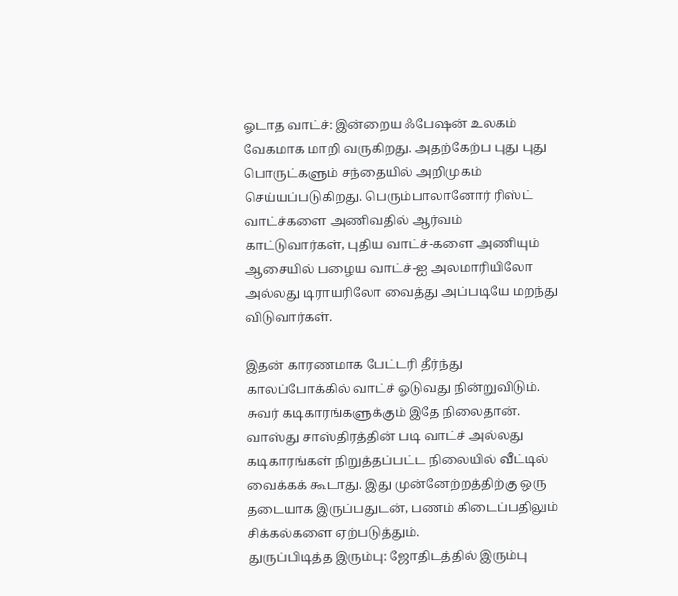ஓடாத வாட்ச்: இன்றைய ஃபேஷன் உலகம் வேகமாக மாறி வருகிறது. அதற்கேற்ப புது புது பொருட்களும் சந்தையில் அறிமுகம் செய்யப்படுகிறது. பெரும்பாலானோர் ரிஸ்ட் வாட்ச்களை அணிவதில் ஆர்வம் காட்டுவார்கள், புதிய வாட்ச்-களை அணியும் ஆசையில் பழைய வாட்ச்-ஐ அலமாரியிலோ அல்லது டிராயரிலோ வைத்து அப்படியே மறந்து விடுவார்கள்.

இதன் காரணமாக பேட்டரி தீர்ந்து காலப்போக்கில் வாட்ச் ஓடுவது நின்றுவிடும். சுவர் கடிகாரங்களுக்கும் இதே நிலைதான். வாஸ்து சாஸ்திரத்தின் படி வாட்ச் அல்லது கடிகாரங்கள் நிறுத்தப்பட்ட நிலையில் வீட்டில் வைக்கக் கூடாது. இது முன்னேற்றத்திற்கு ஒரு தடையாக இருப்பதுடன், பணம் கிடைப்பதிலும் சிக்கல்களை ஏற்படுத்தும்.
துருப்பிடித்த இரும்பு: ஜோதிடத்தில் இரும்பு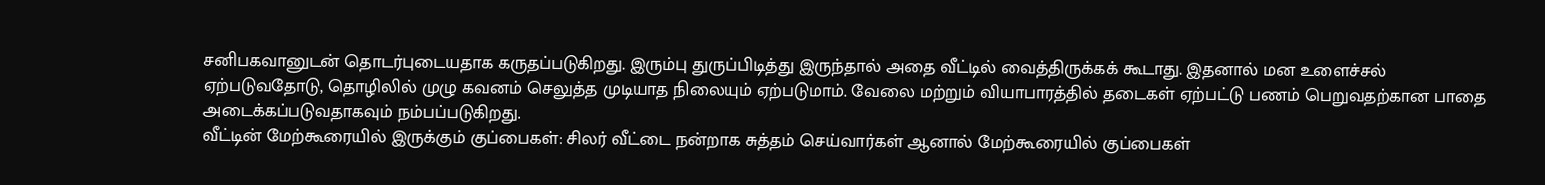சனிபகவானுடன் தொடர்புடையதாக கருதப்படுகிறது. இரும்பு துருப்பிடித்து இருந்தால் அதை வீட்டில் வைத்திருக்கக் கூடாது. இதனால் மன உளைச்சல் ஏற்படுவதோடு, தொழிலில் முழு கவனம் செலுத்த முடியாத நிலையும் ஏற்படுமாம். வேலை மற்றும் வியாபாரத்தில் தடைகள் ஏற்பட்டு பணம் பெறுவதற்கான பாதை அடைக்கப்படுவதாகவும் நம்பப்படுகிறது.
வீட்டின் மேற்கூரையில் இருக்கும் குப்பைகள்: சிலர் வீட்டை நன்றாக சுத்தம் செய்வார்கள் ஆனால் மேற்கூரையில் குப்பைகள்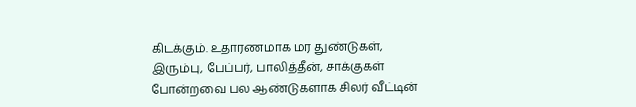கிடக்கும். உதாரணமாக மர துண்டுகள், இரும்பு, பேப்பர், பாலித்தீன், சாக்குகள் போன்றவை பல ஆண்டுகளாக சிலர் வீட்டின்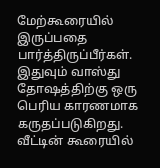மேற்கூரையில் இருப்பதை பார்த்திருப்பீர்கள். இதுவும் வாஸ்து தோஷத்திற்கு ஒரு பெரிய காரணமாக கருதப்படுகிறது. வீட்டின் கூரையில்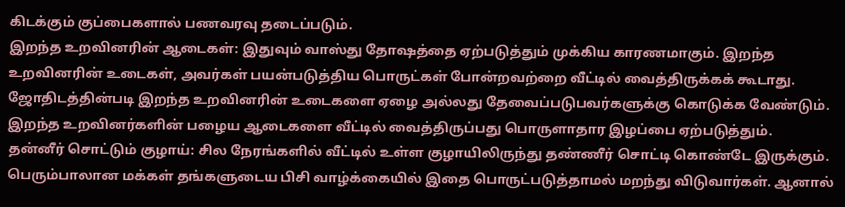கிடக்கும் குப்பைகளால் பணவரவு தடைப்படும்.
இறந்த உறவினரின் ஆடைகள்: இதுவும் வாஸ்து தோஷத்தை ஏற்படுத்தும் முக்கிய காரணமாகும். இறந்த உறவினரின் உடைகள், அவர்கள் பயன்படுத்திய பொருட்கள் போன்றவற்றை வீட்டில் வைத்திருக்கக் கூடாது. ஜோதிடத்தின்படி இறந்த உறவினரின் உடைகளை ஏழை அல்லது தேவைப்படுபவர்களுக்கு கொடுக்க வேண்டும். இறந்த உறவினர்களின் பழைய ஆடைகளை வீட்டில் வைத்திருப்பது பொருளாதார இழப்பை ஏற்படுத்தும்.
தன்னீர் சொட்டும் குழாய்: சில நேரங்களில் வீட்டில் உள்ள குழாயிலிருந்து தண்ணீர் சொட்டி கொண்டே இருக்கும். பெரும்பாலான மக்கள் தங்களுடைய பிசி வாழ்க்கையில் இதை பொருட்படுத்தாமல் மறந்து விடுவார்கள். ஆனால்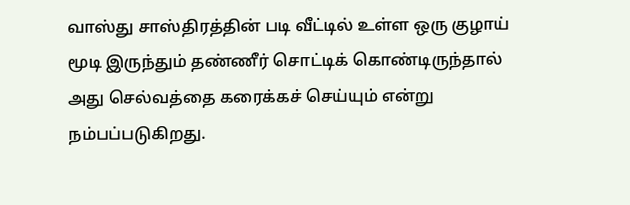வாஸ்து சாஸ்திரத்தின் படி வீட்டில் உள்ள ஒரு குழாய் மூடி இருந்தும் தண்ணீர் சொட்டிக் கொண்டிருந்தால் அது செல்வத்தை கரைக்கச் செய்யும் என்று நம்பப்படுகிறது.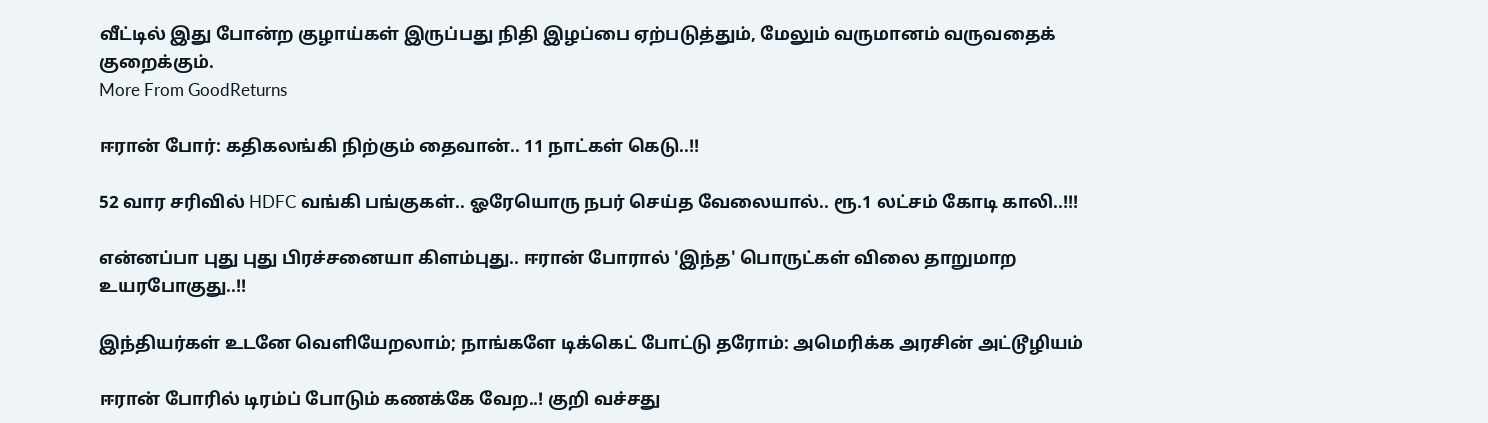வீட்டில் இது போன்ற குழாய்கள் இருப்பது நிதி இழப்பை ஏற்படுத்தும், மேலும் வருமானம் வருவதைக் குறைக்கும்.
More From GoodReturns

ஈரான் போர்: கதிகலங்கி நிற்கும் தைவான்.. 11 நாட்கள் கெடு..!!

52 வார சரிவில் HDFC வங்கி பங்குகள்.. ஓரேயொரு நபர் செய்த வேலையால்.. ரூ.1 லட்சம் கோடி காலி..!!!

என்னப்பா புது புது பிரச்சனையா கிளம்புது.. ஈரான் போரால் 'இந்த' பொருட்கள் விலை தாறுமாற உயரபோகுது..!!

இந்தியர்கள் உடனே வெளியேறலாம்; நாங்களே டிக்கெட் போட்டு தரோம்: அமெரிக்க அரசின் அட்டூழியம்

ஈரான் போரில் டிரம்ப் போடும் கணக்கே வேற..! குறி வச்சது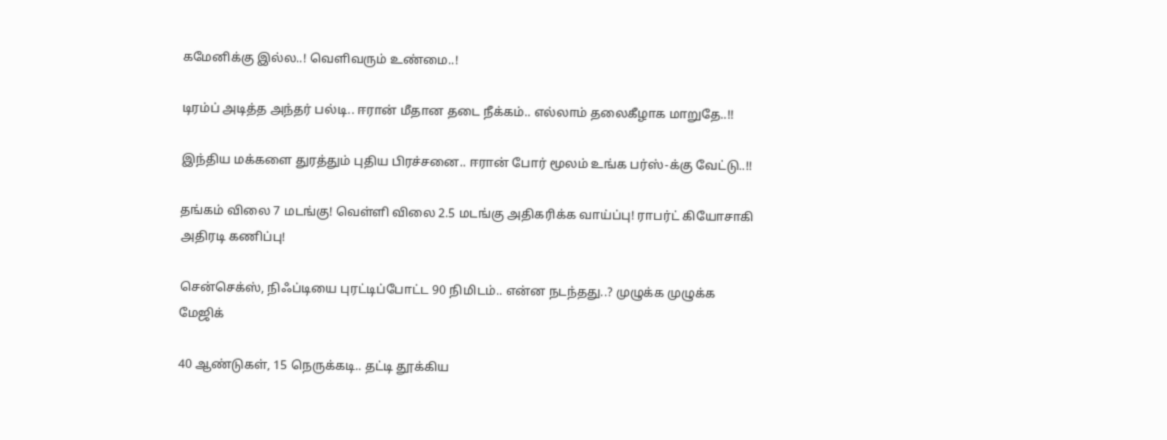கமேனிக்கு இல்ல..! வெளிவரும் உண்மை..!

டிரம்ப் அடித்த அந்தர் பல்டி.. ஈரான் மீதான தடை நீக்கம்.. எல்லாம் தலைகீழாக மாறுதே..!!

இந்திய மக்களை துரத்தும் புதிய பிரச்சனை.. ஈரான் போர் மூலம் உங்க பர்ஸ்-க்கு வேட்டு..!!

தங்கம் விலை 7 மடங்கு! வெள்ளி விலை 2.5 மடங்கு அதிகரிக்க வாய்ப்பு! ராபர்ட் கியோசாகி அதிரடி கணிப்பு!

சென்செக்ஸ், நிஃப்டியை புரட்டிப்போட்ட 90 நிமிடம்.. என்ன நடந்தது..? முழுக்க முழுக்க மேஜிக்

40 ஆண்டுகள், 15 நெருக்கடி.. தட்டி தூக்கிய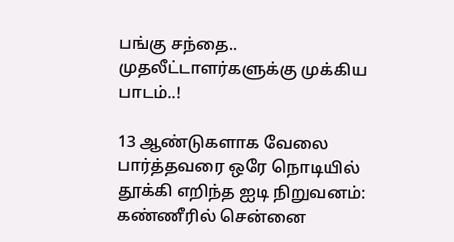பங்கு சந்தை.. முதலீட்டாளர்களுக்கு முக்கிய பாடம்..!

13 ஆண்டுகளாக வேலை பார்த்தவரை ஒரே நொடியில் தூக்கி எறிந்த ஐடி நிறுவனம்: கண்ணீரில் சென்னை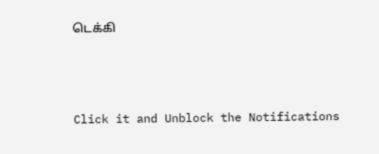டெக்கி



Click it and Unblock the Notifications